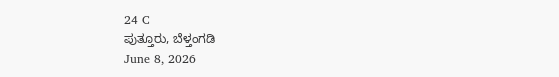24 C
ಪುತ್ತೂರು, ಬೆಳ್ತಂಗಡಿ
June 8, 2026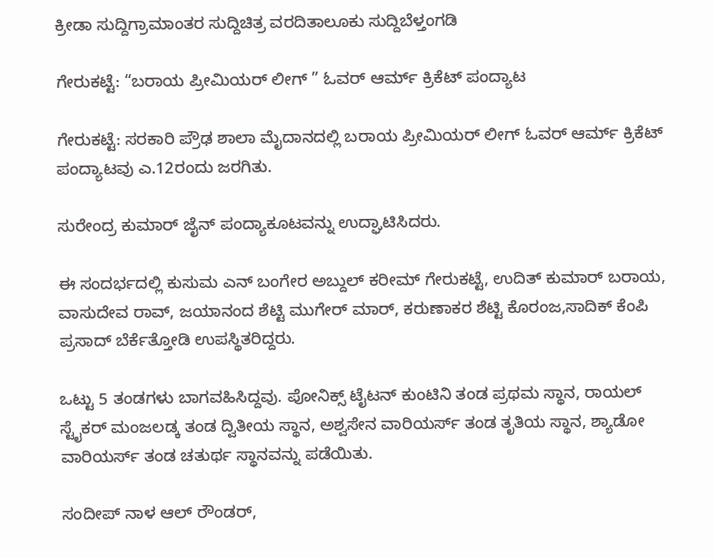ಕ್ರೀಡಾ ಸುದ್ದಿಗ್ರಾಮಾಂತರ ಸುದ್ದಿಚಿತ್ರ ವರದಿತಾಲೂಕು ಸುದ್ದಿಬೆಳ್ತಂಗಡಿ

ಗೇರುಕಟ್ಟೆ: “ಬರಾಯ ಪ್ರೀಮಿಯರ್ ಲೀಗ್ ” ಓವರ್ ಆರ್ಮ್ ಕ್ರಿಕೆಟ್ ಪಂದ್ಯಾಟ

ಗೇರುಕಟ್ಟೆ: ಸರಕಾರಿ ಪ್ರೌಢ ಶಾಲಾ ಮೈದಾನದಲ್ಲಿ ಬರಾಯ ಪ್ರೀಮಿಯರ್ ಲೀಗ್ ಓವರ್ ಆರ್ಮ್ ಕ್ರಿಕೆಟ್ ಪಂದ್ಯಾಟವು ಎ.12ರಂದು ಜರಗಿತು.

ಸುರೇಂದ್ರ ಕುಮಾರ್ ಜೈನ್ ಪಂದ್ಯಾಕೂಟವನ್ನು ಉದ್ಘಾಟಿಸಿದರು.

ಈ ಸಂದರ್ಭದಲ್ಲಿ ಕುಸುಮ ಎನ್ ಬಂಗೇರ ಅಬ್ದುಲ್ ಕರೀಮ್ ಗೇರುಕಟ್ಟೆ, ಉದಿತ್ ಕುಮಾರ್ ಬರಾಯ, ವಾಸುದೇವ ರಾವ್, ಜಯಾನಂದ ಶೆಟ್ಟಿ ಮುಗೇರ್ ಮಾರ್, ಕರುಣಾಕರ ಶೆಟ್ಟಿ ಕೊರಂಜ,ಸಾದಿಕ್ ಕೆಂಪಿ ಪ್ರಸಾದ್ ಬೆರ್ಕೆತ್ತೋಡಿ ಉಪಸ್ಥಿತರಿದ್ದರು.

ಒಟ್ಟು 5 ತಂಡಗಳು ಬಾಗವಹಿಸಿದ್ದವು. ಪೋನಿಕ್ಸ್ ಟೈಟನ್ ಕುಂಟಿನಿ ತಂಡ ಪ್ರಥಮ ಸ್ಥಾನ, ರಾಯಲ್ ಸ್ಟೈಕರ್ ಮಂಜಲಡ್ಕ ತಂಡ ದ್ವಿತೀಯ ಸ್ಥಾನ, ಅಶ್ವಸೇನ ವಾರಿಯರ್ಸ್ ತಂಡ ತೃತಿಯ ಸ್ಥಾನ, ಶ್ಯಾಡೋ ವಾರಿಯರ್ಸ್ ತಂಡ ಚತುರ್ಥ ಸ್ಥಾನವನ್ನು ಪಡೆಯಿತು.

ಸಂದೀಪ್ ನಾಳ ಆಲ್ ರೌಂಡರ್,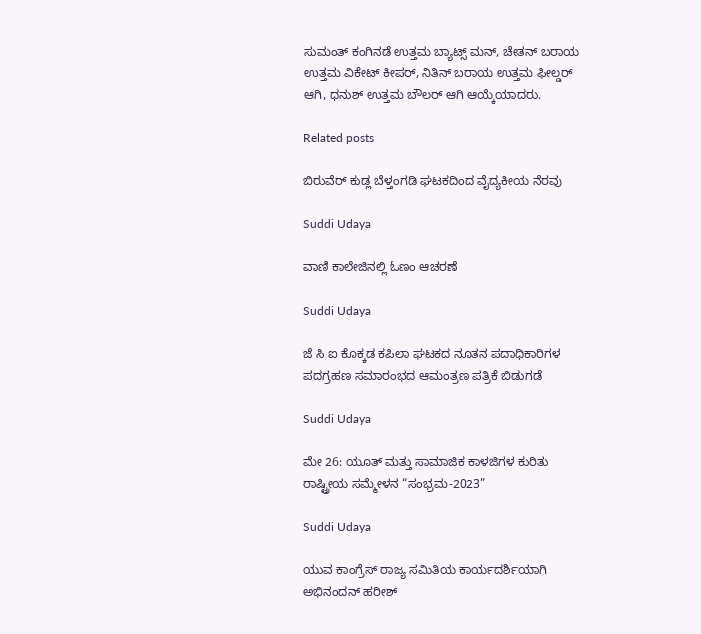ಸುಮಂತ್ ಕಂಗಿನಡೆ ಉತ್ತಮ ಬ್ಯಾಟ್ಸ್ ಮನ್, ಚೇತನ್ ಬರಾಯ ಉತ್ತಮ ವಿಕೇಟ್ ಕೀಪರ್, ನಿತಿನ್ ಬರಾಯ ಉತ್ತಮ ಫೀಲ್ಡರ್ ಆಗಿ, ಧನುಶ್ ಉತ್ತಮ ಬೌಲರ್ ಆಗಿ ಆಯ್ಕೆಯಾದರು.

Related posts

ಬಿರುವೆರ್ ಕುಡ್ಲ ಬೆಳ್ತಂಗಡಿ ಘಟಕದಿಂದ ವೈದ್ಯಕೀಯ ನೆರವು

Suddi Udaya

ವಾಣಿ ಕಾಲೇಜಿನಲ್ಲಿ ಓಣಂ ಆಚರಣೆ

Suddi Udaya

ಜೆ ಸಿ ಐ ಕೊಕ್ಕಡ ಕಪಿಲಾ ಘಟಕದ ನೂತನ ಪದಾಧಿಕಾರಿಗಳ ಪದಗ್ರಹಣ ಸಮಾರಂಭದ ಆಮಂತ್ರಣ ಪತ್ರಿಕೆ ಬಿಡುಗಡೆ

Suddi Udaya

ಮೇ 26: ಯೂತ್ ಮತ್ತು ಸಾಮಾಜಿಕ ಕಾಳಜಿಗಳ ಕುರಿತು ರಾಷ್ಟ್ರೀಯ ಸಮ್ಮೇಳನ “ಸಂಭ್ರಮ-2023”

Suddi Udaya

ಯುವ ಕಾಂಗ್ರೆಸ್ ರಾಜ್ಯ ಸಮಿತಿಯ ಕಾರ್ಯದರ್ಶಿಯಾಗಿ ಅಭಿನಂದನ್ ಹರೀಶ್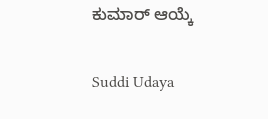ಕುಮಾರ್ ಆಯ್ಕೆ

Suddi Udaya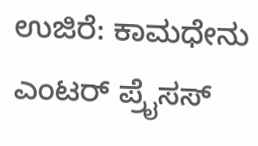ಉಜಿರೆ: ಕಾಮಧೇನು ಎಂಟರ್ ಪ್ರೈಸಸ್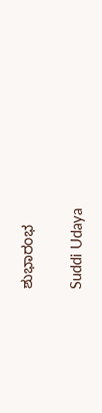ಶುಭಾರಂಭ

Suddi Udaya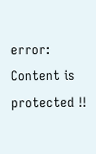error: Content is protected !!